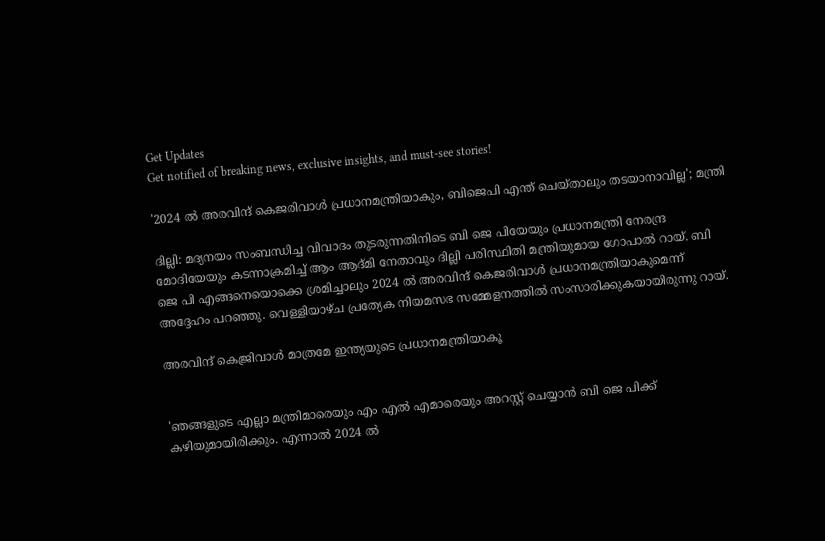Get Updates
Get notified of breaking news, exclusive insights, and must-see stories!

'2024 ൽ അരവിന്ദ് കെജരിവാൾ പ്രധാനമന്ത്രിയാകും, ബിജെപി എന്ത് ചെയ്താലും തടയാനാവില്ല'; മന്ത്രി

ദില്ലി: മദ്യനയം സംബന്ധിച്ച വിവാദം തുടരുന്നതിനിടെ ബി ജെ പിയേയും പ്രധാനമന്ത്രി നേരന്ദ്ര മോദിയേയും കടന്നാക്രമിച്ച് ആം ആദ്മി നേതാവും ദില്ലി പരിസ്ഥിതി മന്ത്രിയുമായ ഗോപാൽ റായ്. ബി ജെ പി എങ്ങനെയൊക്കെ ശ്രമിച്ചാലും 2024 ൽ അരവിന്ദ് കെജരിവാൾ പ്രധാനമന്ത്രിയാകുമെന്ന് അദ്ദേഹം പറഞ്ഞു. വെള്ളിയാഴ്ച പ്രത്യേക നിയമസഭ സമ്മേളനത്തില്‍ സംസാരിക്കുകയായിരുന്നു റായ്.

അരവിന്ദ് കെജ്രിവാൾ മാത്രമേ ഇന്ത്യയുടെ പ്രധാനമന്ത്രിയാകൂ


'ഞങ്ങളുടെ എല്ലാ മന്ത്രിമാരെയും എം എൽ എമാരെയും അറസ്റ്റ് ചെയ്യാൻ ബി ജെ പിക്ക് കഴിയുമായിരിക്കും. എന്നാൽ 2024 ൽ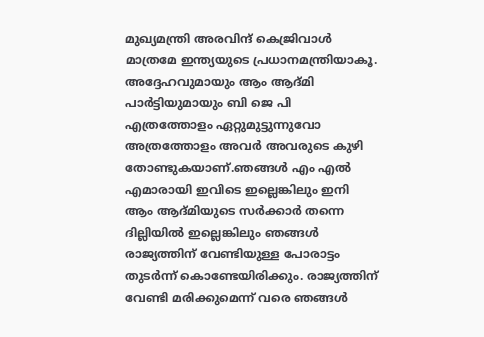മുഖ്യമന്ത്രി അരവിന്ദ് കെജ്രിവാൾ മാത്രമേ ഇന്ത്യയുടെ പ്രധാനമന്ത്രിയാകൂ. അദ്ദേഹവുമായും ആം ആദ്മി പാർട്ടിയുമായും ബി ജെ പി എത്രത്തോളം ഏറ്റുമുട്ടുന്നുവോ അത്രത്തോളം അവർ അവരുടെ കുഴി തോണ്ടുകയാണ്.ഞങ്ങൾ എം എൽ എമാരായി ഇവിടെ ഇല്ലെങ്കിലും ഇനി ആം ആദ്മിയുടെ സർക്കാർ തന്നെ ദില്ലിയിൽ ഇല്ലെങ്കിലും ഞങ്ങൾ രാജ്യത്തിന് വേണ്ടിയുള്ള പോരാട്ടം തുടർന്ന് കൊണ്ടേയിരിക്കും. രാജ്യത്തിന് വേണ്ടി മരിക്കുമെന്ന് വരെ ഞങ്ങൾ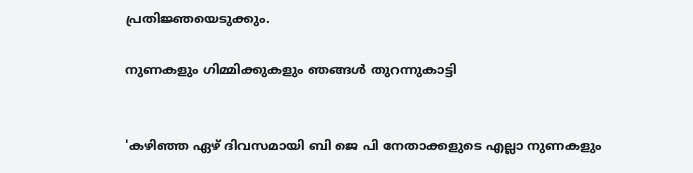പ്രതിജ്ഞയെടുക്കും.

നുണകളും ഗിമ്മിക്കുകളും ഞങ്ങൾ തുറന്നുകാട്ടി


'കഴിഞ്ഞ ഏഴ് ദിവസമായി ബി ജെ പി നേതാക്കളുടെ എല്ലാ നുണകളും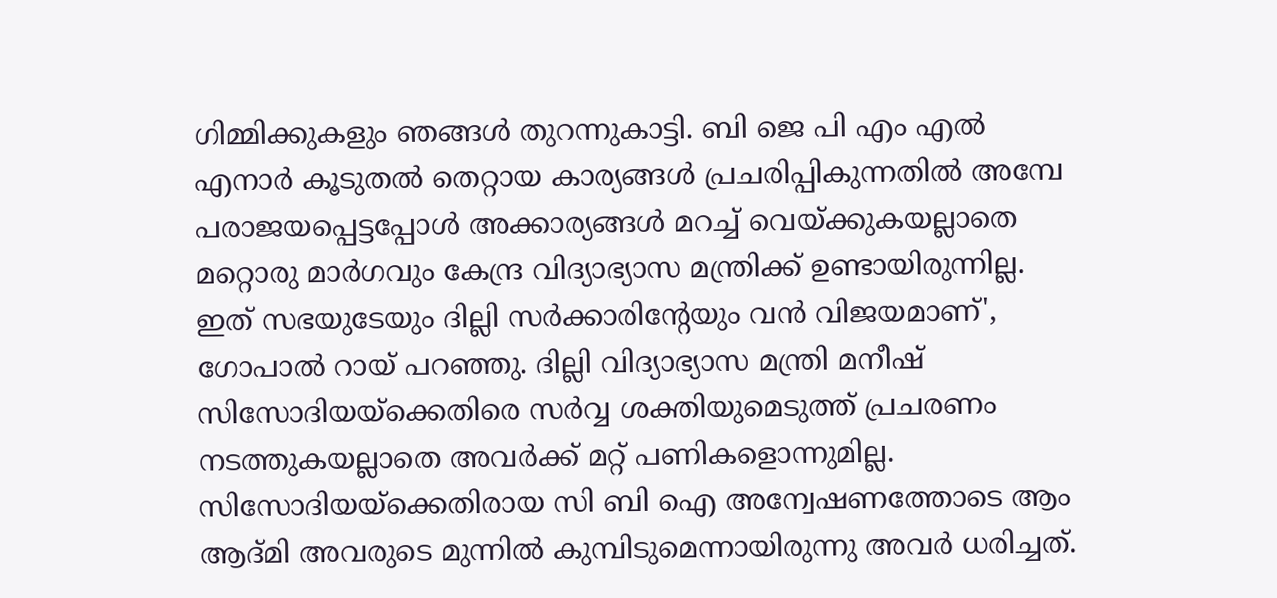ഗിമ്മിക്കുകളും ഞങ്ങൾ തുറന്നുകാട്ടി. ബി ജെ പി എം എൽ എനാർ കൂടുതൽ തെറ്റായ കാര്യങ്ങൾ പ്രചരിപ്പികുന്നതിൽ അമ്പേ പരാജയപ്പെട്ടപ്പോൾ അക്കാര്യങ്ങൾ മറച്ച് വെയ്ക്കുകയല്ലാതെ മറ്റൊരു മാർഗവും കേന്ദ്ര വിദ്യാഭ്യാസ മന്ത്രിക്ക് ഉണ്ടായിരുന്നില്ല. ഇത് സഭയുടേയും ദില്ലി സർക്കാരിന്റേയും വൻ വിജയമാണ്', ഗോപാൽ റായ് പറഞ്ഞു. ദില്ലി വിദ്യാഭ്യാസ മന്ത്രി മനീഷ് സിസോദിയയ്ക്കെതിരെ സർവ്വ ശക്തിയുമെടുത്ത് പ്രചരണം നടത്തുകയല്ലാതെ അവർക്ക് മറ്റ് പണികളൊന്നുമില്ല. സിസോദിയയ്ക്കെതിരായ സി ബി ഐ അന്വേഷണത്തോടെ ആം ആദ്മി അവരുടെ മുന്നിൽ കുമ്പിടുമെന്നായിരുന്നു അവർ ധരിച്ചത്.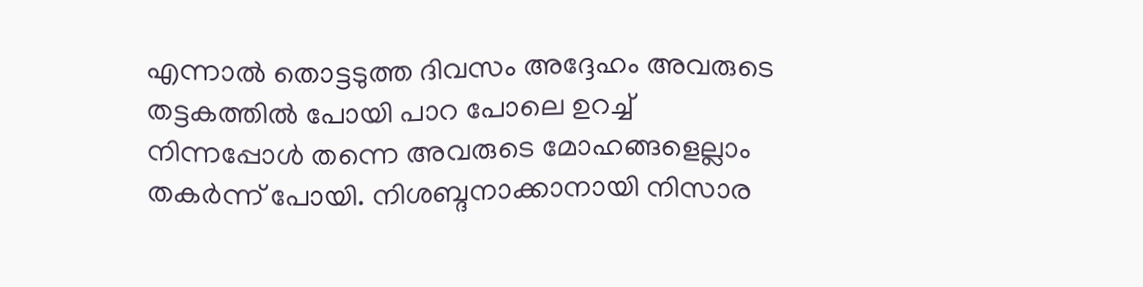എന്നാൽ തൊട്ടടുത്ത ദിവസം അദ്ദേഹം അവരുടെ തട്ടകത്തിൽ പോയി പാറ പോലെ ഉറച്ച് നിന്നപ്പോൾ തന്നെ അവരുടെ മോഹങ്ങളെല്ലാം തകർന്ന് പോയി. നിശബ്ദനാക്കാനായി നിസാര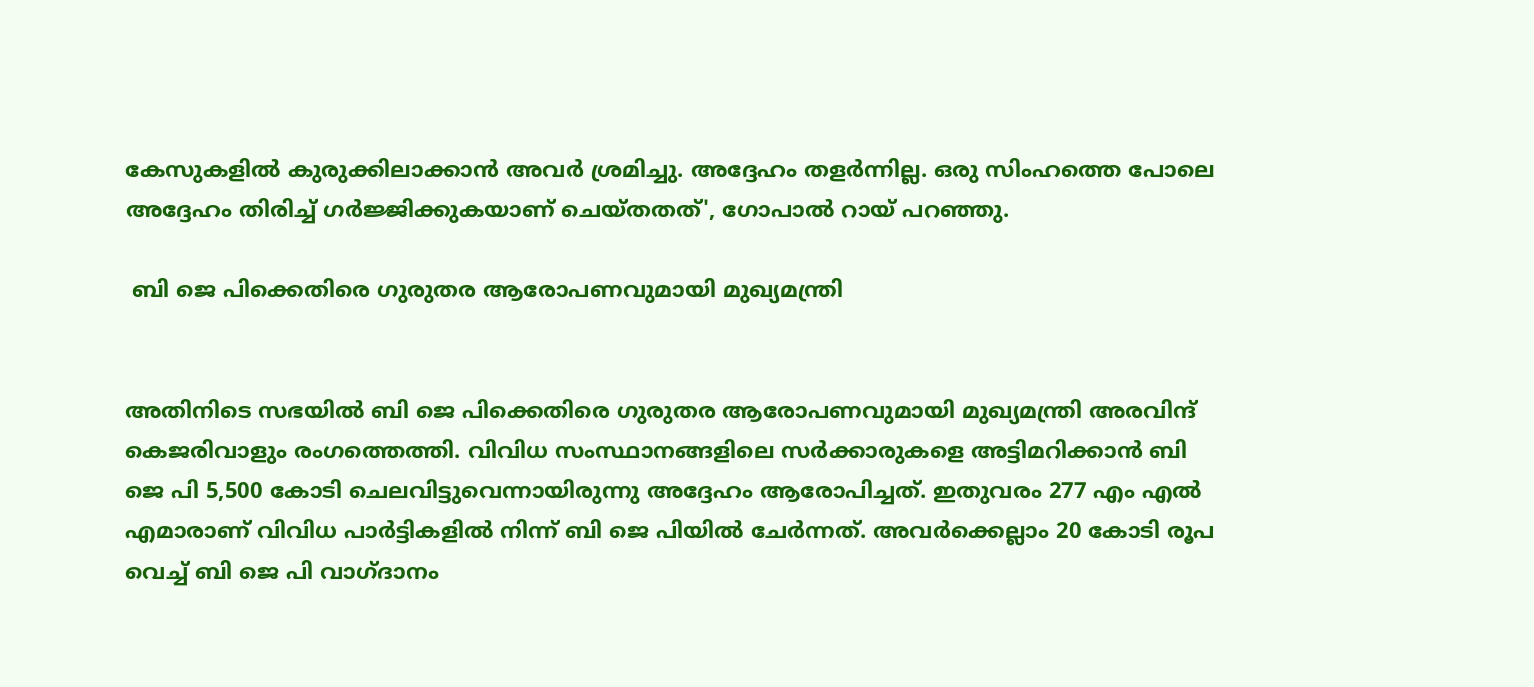കേസുകളില്‍ കുരുക്കിലാക്കാൻ അവർ ശ്രമിച്ചു. അദ്ദേഹം തളർന്നില്ല. ഒരു സിംഹത്തെ പോലെ അദ്ദേഹം തിരിച്ച് ഗർജ്ജിക്കുകയാണ് ചെയ്തതത്', ഗോപാൽ റായ് പറഞ്ഞു.

 ബി ജെ പിക്കെതിരെ ഗുരുതര ആരോപണവുമായി മുഖ്യമന്ത്രി


അതിനിടെ സഭയിൽ ബി ജെ പിക്കെതിരെ ഗുരുതര ആരോപണവുമായി മുഖ്യമന്ത്രി അരവിന്ദ് കെജരിവാളും രംഗത്തെത്തി. വിവിധ സംസ്ഥാനങ്ങളിലെ സർക്കാരുകളെ അട്ടിമറിക്കാൻ ബി ജെ പി 5,500 കോടി ചെലവിട്ടുവെന്നായിരുന്നു അദ്ദേഹം ആരോപിച്ചത്. ഇതുവരം 277 എം എൽ എമാരാണ് വിവിധ പാർട്ടികളിൽ നിന്ന് ബി ജെ പിയിൽ ചേർന്നത്. അവർക്കെല്ലാം 20 കോടി രൂപ വെച്ച് ബി ജെ പി വാഗ്ദാനം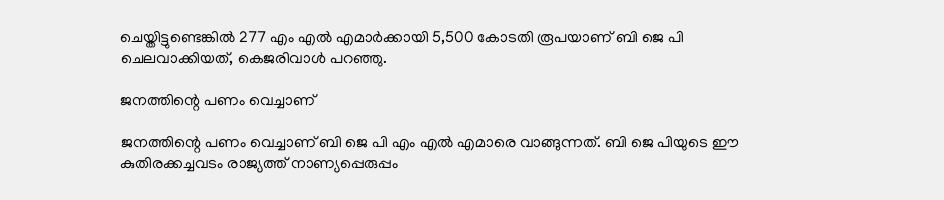ചെയ്തിട്ടുണ്ടെങ്കിൽ 277 എം എൽ എമാർക്കായി 5,500 കോടതി രൂപയാണ് ബി ജെ പി ചെലവാക്കിയത്, കെജരിവാൾ പറഞ്ഞു.

ജനത്തിന്റെ പണം വെച്ചാണ്

ജനത്തിന്റെ പണം വെച്ചാണ് ബി ജെ പി എം എൽ എമാരെ വാങ്ങുന്നത്. ബി ജെ പിയുടെ ഈ കുതിരക്കച്ചവടം രാജ്യത്ത് നാണ്യപ്പെരുപ്പം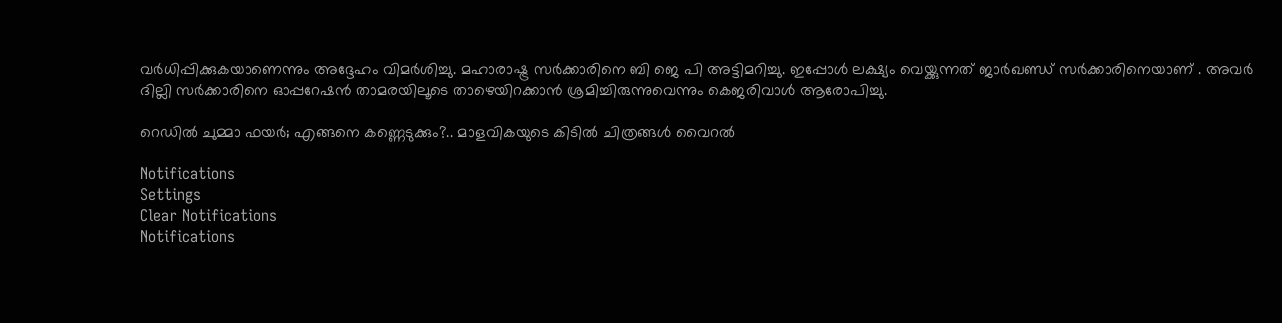വർധിപ്പിക്കുകയാണെന്നും അദ്ദേഹം വിമർശിച്ചു. മഹാരാഷ്ട്ര സർക്കാരിനെ ബി ജെ പി അട്ടിമറിച്ചു. ഇപ്പോൾ ലക്ഷ്യം വെയ്ക്കുന്നത് ജാർഖണ്ഡ് സർക്കാരിനെയാണ് . അവർ ദില്ലി സർക്കാരിനെ ഓപ്പറേഷൻ താമരയിലൂടെ താഴെയിറക്കാൻ ശ്രമിച്ചിരുന്നുവെന്നും കെജരിവാൾ ആരോപിച്ചു.

റെഡിൽ ചുമ്മാ ഫയർ; എങ്ങനെ കണ്ണെടുക്കും?.. മാളവികയുടെ കിടിൽ ചിത്രങ്ങൾ വൈറൽ

Notifications
Settings
Clear Notifications
Notifications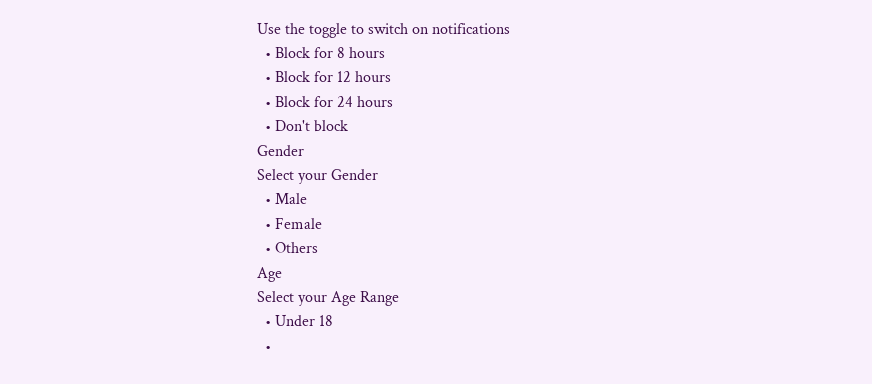Use the toggle to switch on notifications
  • Block for 8 hours
  • Block for 12 hours
  • Block for 24 hours
  • Don't block
Gender
Select your Gender
  • Male
  • Female
  • Others
Age
Select your Age Range
  • Under 18
  •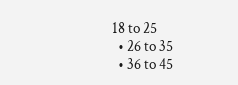18 to 25
  • 26 to 35
  • 36 to 45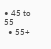• 45 to 55
  • 55+